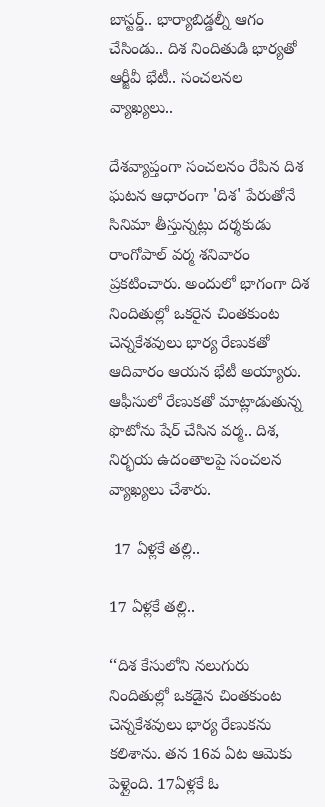బాస్టర్డ్.. భార్యాబిడ్డల్నీ ఆగం చేసిండు.. దిశ నిందితుడి భార్యతో ఆర్జీవీ భేటీ.. సంచలనల వ్యాఖ్యలు..

దేశవ్యాప్తంగా సంచలనం రేపిన దిశ ఘటన ఆధారంగా 'దిశ' పేరుతోనే సినిమా తీస్తున్నట్లు దర్శకుడు రాంగోపాల్ వర్మ శనివారం ప్రకటించారు. అందులో భాగంగా దిశ నిందితుల్లో ఒకరైన చింతకుంట చెన్నకేశవులు భార్య రేణుకతో ఆదివారం ఆయన భేటీ అయ్యారు. ఆఫీసులో రేణుకతో మాట్లాడుతున్న ఫొటోను షేర్ చేసిన వర్మ.. దిశ, నిర్భయ ఉదంతాలపై సంచలన వ్యాఖ్యలు చేశారు.

 17 ఏళ్లకే తల్లి..

17 ఏళ్లకే తల్లి..

‘‘దిశ కేసులోని నలుగురు నిందితుల్లో ఒకడైన చింతకుంట చెన్నకేశవులు భార్య రేణుకను కలిశాను. తన 16వ ఏట ఆమెకు పెళ్లైంది. 17ఏళ్లకే ఓ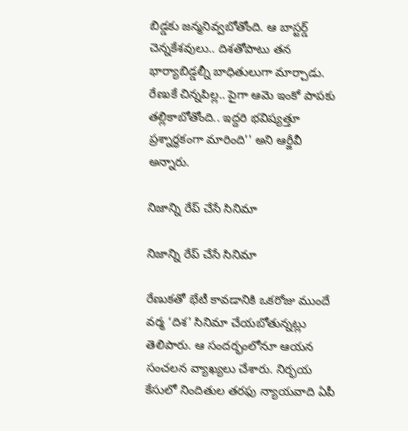బిడ్డకు జన్మనివ్వబోతోంది. ఆ బాస్టర్డ్ చెన్నకేశవులు.. దిశతోపాటు తన భార్యాబిడ్డల్నీ బాధితులుగా మార్చాడు. రేణుకే చిన్నపిల్ల.. పైగా ఆమె ఇంకో పాపకు తల్లికాబోతోంది.. ఇద్దరి భవిష్యత్తూ ప్రశ్నార్థకంగా మారింది'' అని ఆర్జీవీ అన్నారు.

నిజాన్ని రేప్ చేసే సినిమా

నిజాన్ని రేప్ చేసే సినిమా

రేణుకతో భేటీ కావడానికి ఒకరోజు ముందే వర్మ ‘దిశ' సినిమా చేయబోతున్నట్లు తెలిపారు. ఆ సందర్భంలోనూ ఆయన సంచలన వ్యాఖ్యలు చేశారు. నిర్భయ కేసులో నిందితుల తరఫు న్యాయవాది ఏపీ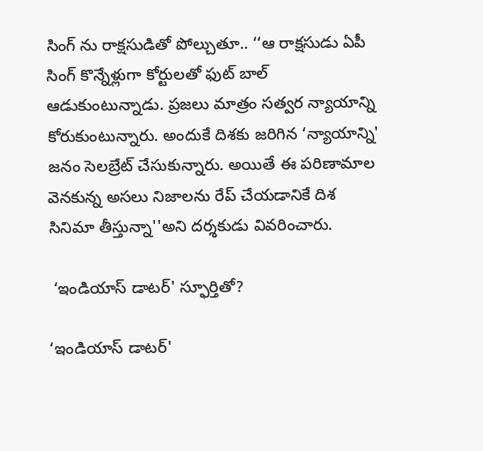సింగ్ ను రాక్షసుడితో పోల్చుతూ.. ‘‘ఆ రాక్షసుడు ఏపీ సింగ్ కొన్నేళ్లుగా కోర్టులతో ఫుట్ బాల్ ఆడుకుంటున్నాడు. ప్రజలు మాత్రం సత్వర న్యాయాన్ని కోరుకుంటున్నారు. అందుకే దిశకు జరిగిన ‘న్యాయాన్ని' జనం సెలబ్రేట్ చేసుకున్నారు. అయితే ఈ పరిణామాల వెనకున్న అసలు నిజాలను రేప్ చేయడానికే దిశ సినిమా తీస్తున్నా''అని దర్శకుడు వివరించారు.

 ‘ఇండియాస్ డాటర్' స్ఫూర్తితో?

‘ఇండియాస్ డాటర్'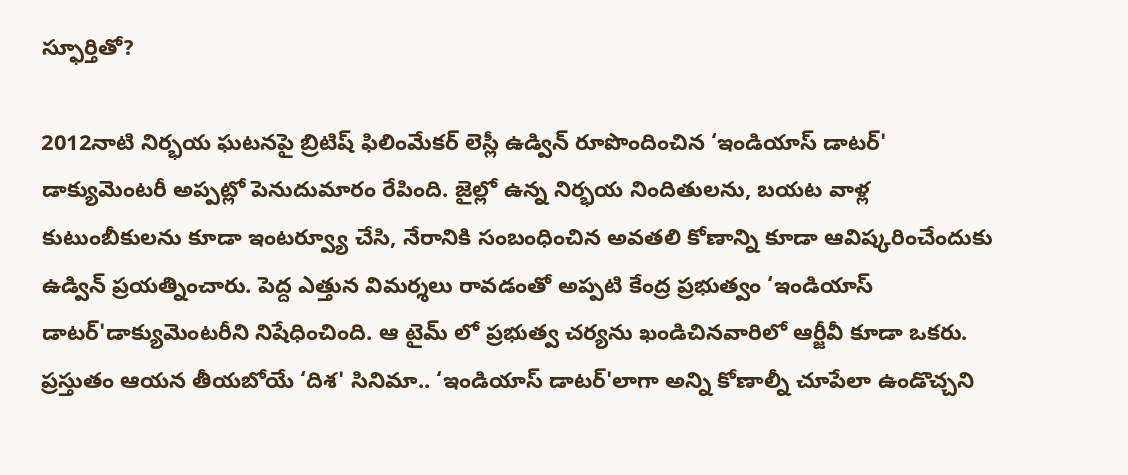స్ఫూర్తితో?

2012నాటి నిర్భయ ఘటనపై బ్రిటిష్ ఫిలింమేకర్ లెస్లీ ఉడ్విన్ రూపొందించిన ‘ఇండియాస్ డాటర్' డాక్యుమెంటరీ అప్పట్లో పెనుదుమారం రేపింది. జైల్లో ఉన్న నిర్భయ నిందితులను, బయట వాళ్ల కుటుంబీకులను కూడా ఇంటర్వ్యూ చేసి, నేరానికి సంబంధించిన అవతలి కోణాన్ని కూడా ఆవిష్కరించేందుకు ఉడ్విన్ ప్రయత్నించారు. పెద్ద ఎత్తున విమర్శలు రావడంతో అప్పటి కేంద్ర ప్రభుత్వం ‘ఇండియాస్ డాటర్'డాక్యుమెంటరీని నిషేధించింది. ఆ టైమ్ లో ప్రభుత్వ చర్యను ఖండిచినవారిలో ఆర్జీవీ కూడా ఒకరు. ప్రస్తుతం ఆయన తీయబోయే ‘దిశ' సినిమా.. ‘ఇండియాస్ డాటర్'లాగా అన్ని కోణాల్నీ చూపేలా ఉండొచ్చని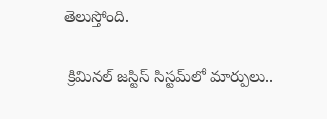తెలుస్తోంది.

 క్రిమినల్ జస్టిస్ సిస్టమ్‌లో మార్పులు..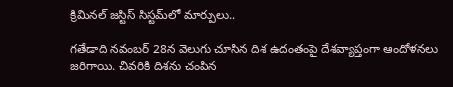క్రిమినల్ జస్టిస్ సిస్టమ్‌లో మార్పులు..

గతేడాది నవంబర్ 28న వెలుగు చూసిన దిశ ఉదంతంపై దేశవ్యాప్తంగా ఆందోళనలు జరిగాయి. చివరికి దిశను చంపిన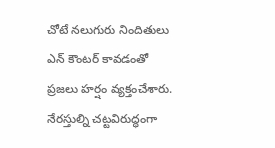చోటే నలుగురు నిందితులు ఎన్ కౌంటర్ కావడంతో ప్రజలు హర్షం వ్యక్తంచేశారు. నేరస్తుల్ని చట్టవిరుద్ధంగా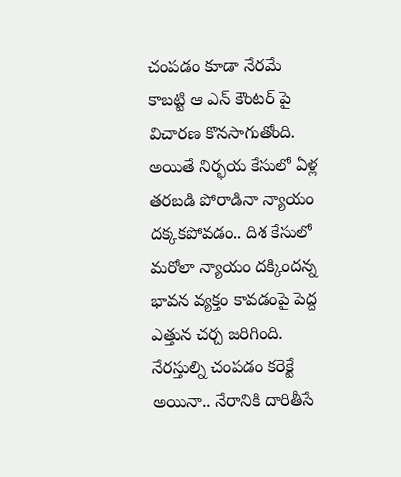చంపడం కూడా నేరమే కాబట్టి ఆ ఎన్ కౌంటర్ పై విచారణ కొనసాగుతోంది. అయితే నిర్భయ కేసులో ఏళ్ల తరబడి పోరాడినా న్యాయం దక్కకపోవడం.. దిశ కేసులో మరోలా న్యాయం దక్కిందన్న భావన వ్యక్తం కావడంపై పెద్ద ఎత్తున చర్చ జరిగింది. నేరస్తుల్ని చంపడం కరెక్టే అయినా.. నేరానికి దారితీసే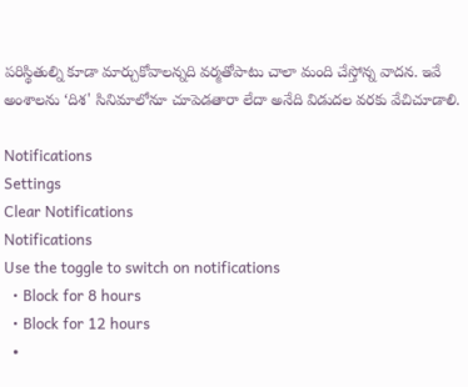పరిస్థితుల్ని కూడా మార్చుకోవాలన్నది వర్మతోపాటు చాలా మంది చేస్తోన్న వాదన. ఇవే అంశాలను ‘దిశ' సినిమాలోనూ చూపెడతారా లేదా అనేది విడుదల వరకు వేచిచూడాలి.

Notifications
Settings
Clear Notifications
Notifications
Use the toggle to switch on notifications
  • Block for 8 hours
  • Block for 12 hours
  •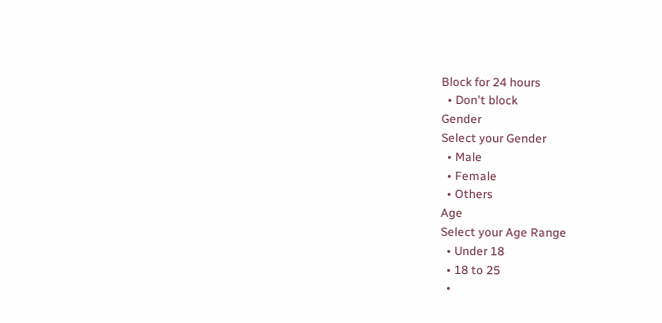Block for 24 hours
  • Don't block
Gender
Select your Gender
  • Male
  • Female
  • Others
Age
Select your Age Range
  • Under 18
  • 18 to 25
  •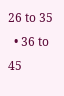26 to 35
  • 36 to 45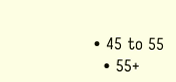• 45 to 55
  • 55+